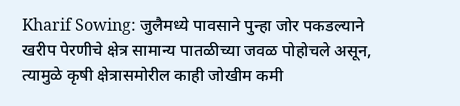Kharif Sowing: जुलैमध्ये पावसाने पुन्हा जोर पकडल्याने खरीप पेरणीचे क्षेत्र सामान्य पातळीच्या जवळ पोहोचले असून, त्यामुळे कृषी क्षेत्रासमोरील काही जोखीम कमी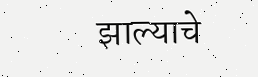झाल्याचे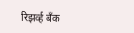रिझर्व्ह बँक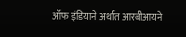ऑफ इंडियाने अर्थात आरबीआयने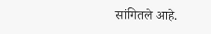सांगितले आहे.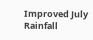Improved July Rainfall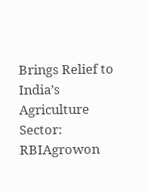Brings Relief to India’s Agriculture Sector: RBIAgrowon